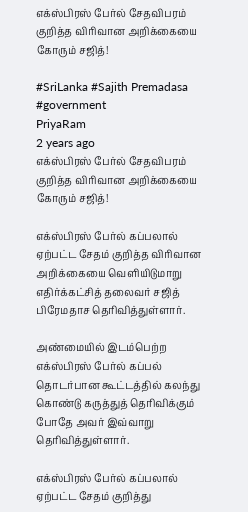எக்ஸ்பிரஸ் பேர்ல் சேதவிபரம் குறித்த விரிவான அறிக்கையை கோரும் சஜித்!

#SriLanka #Sajith Premadasa #government
PriyaRam
2 years ago
எக்ஸ்பிரஸ் பேர்ல் சேதவிபரம் குறித்த விரிவான அறிக்கையை கோரும் சஜித்!

எக்ஸ்பிரஸ் பேர்ல் கப்பலால் ஏற்பட்ட சேதம் குறித்த விரிவான அறிக்கையை வெளியிடுமாறு எதிர்க்கட்சித் தலைவர் சஜித் பிரேமதாச தெரிவித்துள்ளார்.

அண்மையில் இடம்பெற்ற எக்ஸ்பிரஸ் பேர்ல் கப்பல் தொடர்பான கூட்டத்தில் கலந்து கொண்டு கருத்துத் தெரிவிக்கும் போதே அவர் இவ்வாறு தெரிவித்துள்ளார்.

எக்ஸ்பிரஸ் பேர்ல் கப்பலால் ஏற்பட்ட சேதம் குறித்து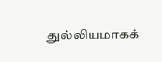துல்லியமாகக்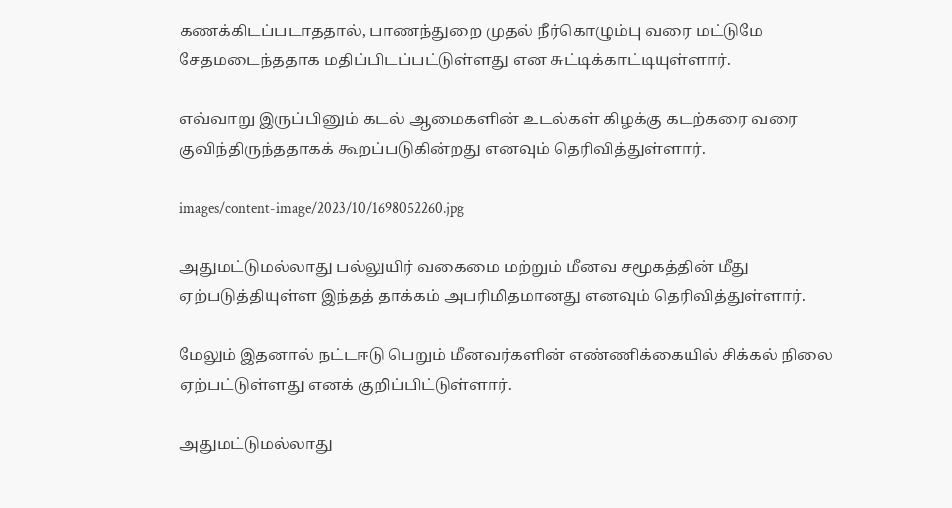கணக்கிடப்படாததால், பாணந்துறை முதல் நீர்கொழும்பு வரை மட்டுமே சேதமடைந்ததாக மதிப்பிடப்பட்டுள்ளது என சுட்டிக்காட்டியுள்ளார்.

எவ்வாறு இருப்பினும் கடல் ஆமைகளின் உடல்கள் கிழக்கு கடற்கரை வரை குவிந்திருந்ததாகக் கூறப்படுகின்றது எனவும் தெரிவித்துள்ளார்.

images/content-image/2023/10/1698052260.jpg

அதுமட்டுமல்லாது பல்லுயிர் வகைமை மற்றும் மீனவ சமூகத்தின் மீது ஏற்படுத்தியுள்ள இந்தத் தாக்கம் அபரிமிதமானது எனவும் தெரிவித்துள்ளார்.

மேலும் இதனால் நட்டஈடு பெறும் மீனவர்களின் எண்ணிக்கையில் சிக்கல் நிலை ஏற்பட்டுள்ளது எனக் குறிப்பிட்டுள்ளார்.

அதுமட்டுமல்லாது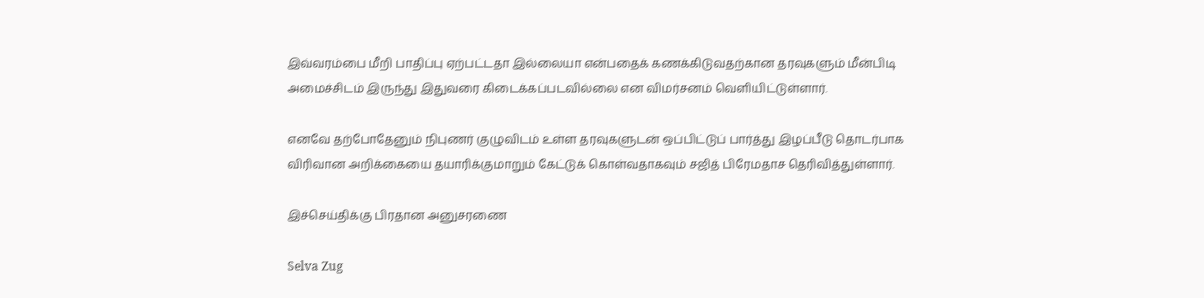இவ்வரம்பை மீறி பாதிப்பு ஏற்பட்டதா இல்லையா என்பதைக் கணக்கிடுவதற்கான தரவுகளும் மீன்பிடி அமைச்சிடம் இருந்து இதுவரை கிடைக்கப்படவில்லை என விமர்சனம் வெளியிட்டுள்ளார்.

எனவே தற்போதேனும் நிபுணர் குழுவிடம் உள்ள தரவுகளுடன் ஒப்பிட்டுப் பார்த்து இழப்பீடு தொடர்பாக விரிவான அறிக்கையை தயாரிக்குமாறும் கேட்டுக் கொள்வதாகவும் சஜித் பிரேமதாச தெரிவித்துள்ளார்.

இச்செய்திக்கு பிரதான அனுசரணை

Selva Zug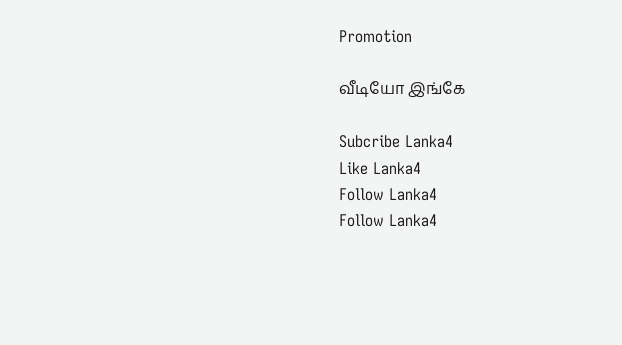Promotion

வீடியோ இங்கே

Subcribe Lanka4
Like Lanka4
Follow Lanka4
Follow Lanka4